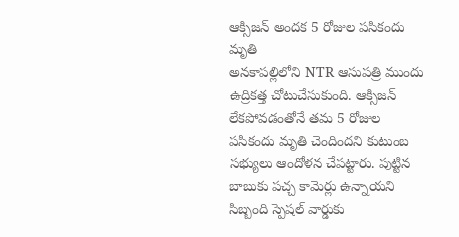ఆక్సిజన్ అందక 5 రోజుల పసికందు మృతి
అనకాపల్లిలోని NTR ఆసుపత్రి ముందు ఉద్రికత్త చోటుచేసుకుంది. ఆక్సిజన్ లేకపోవడంతోనే తమ 5 రోజుల పసికందు మృతి చెందిందని కుటుంబ సభ్యులు ఆందోళన చేపట్టారు. పుట్టిన బాబుకు పచ్చ కామెర్లు ఉన్నాయని సిబ్బంది స్పెషల్ వార్డుకు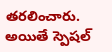తరలించారు. అయితే స్పెషల్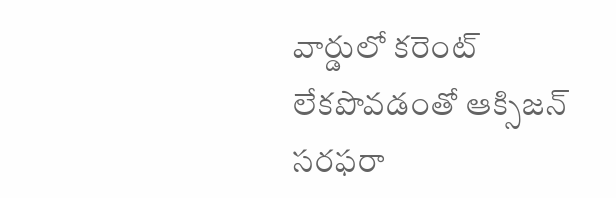వార్డులో కరెంట్ లేకపొవడంతో ఆక్సిజన్ సరఫరా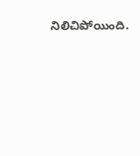నిలిచిపోయింది.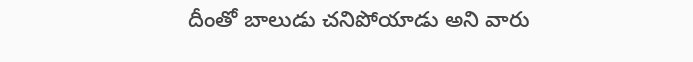దీంతో బాలుడు చనిపోయాడు అని వారు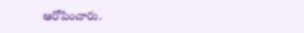ఆరోపించారు.